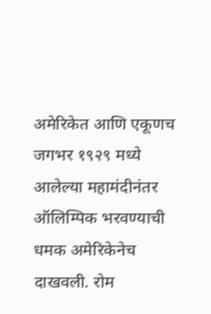अमेरिकेत आणि एकूणच जगभर १९२९ मध्ये आलेल्या महामंदीनंतर ऑलिम्पिक भरवण्याची धमक अमेरिकेनेच दाखवली. रोम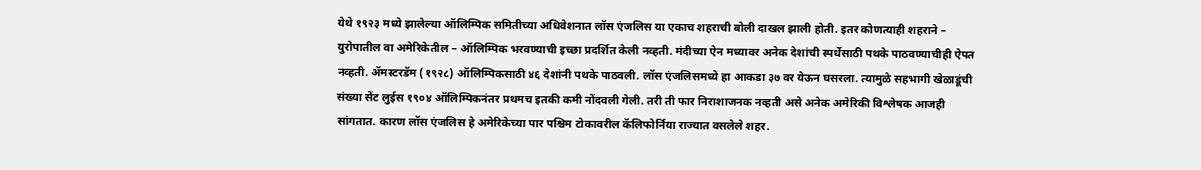येथे १९२३ मध्ये झालेल्या ऑलिम्पिक समितीच्या अधिवेशनात लॉस एंजलिस या एकाच शहराची बोली दाखल झाली होती. इतर कोणत्याही शहराने – युरोपातील वा अमेरिकेतील – ऑलिम्पिक भरवण्याची इच्छा प्रदर्शित केली नव्हती. मंदीच्या ऐन मध्यावर अनेक देशांची स्पर्धेसाठी पथके पाठवण्याचीही ऐपत नव्हती. ॲमस्टरडॅम (१९२८) ऑलिम्पिकसाठी ४६ देशांनी पथके पाठवली. लॉस एंजलिसमध्ये हा आकडा ३७ वर येऊन घसरला. त्यामुळे सहभागी खेळाडूंची संख्या सेंट लुईस १९०४ ऑलिम्पिकनंतर प्रथमच इतकी कमी नोंदवली गेली. तरी ती फार निराशाजनक नव्हती असे अनेक अमेरिकी विश्लेषक आजही सांगतात. कारण लॉस एंजलिस हे अमेरिकेच्या पार पश्चिम टोकावरील कॅलिफोर्निया राज्यात वसलेले शहर.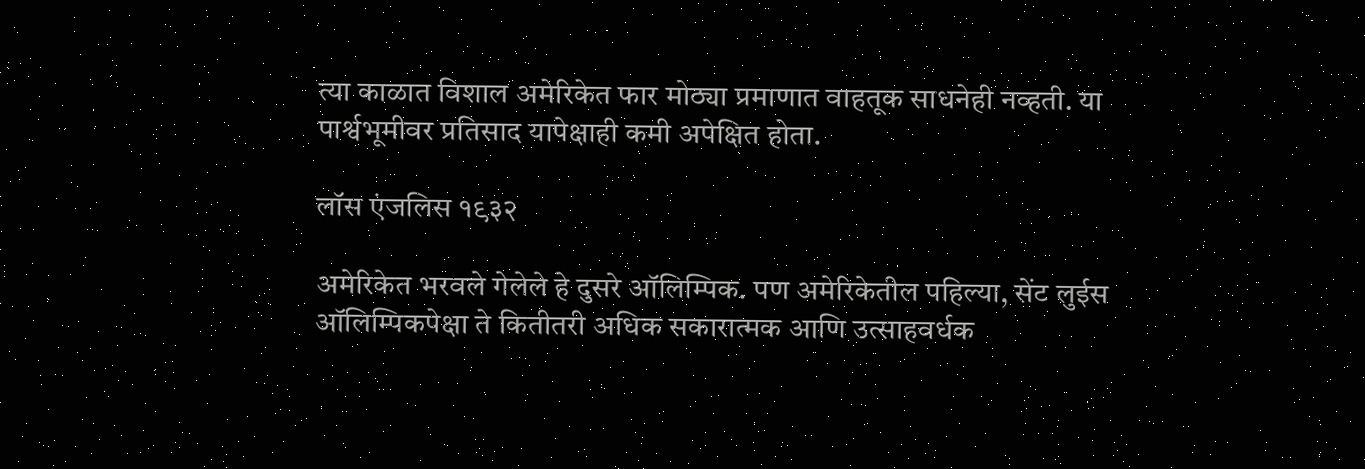त्या काळात विशाल अमेरिकेत फार मोठ्या प्रमाणात वाहतूक साधनेही नव्हती. या पार्श्वभूमीवर प्रतिसाद यापेक्षाही कमी अपेक्षित होता.

लॉस एंजलिस १९३२

अमेरिकेत भरवले गेलेले हे दुसरे ऑलिम्पिक. पण अमेरिकेतील पहिल्या, सेंट लुईस ऑलिम्पिकपेक्षा ते कितीतरी अधिक सकारात्मक आणि उत्साहवर्धक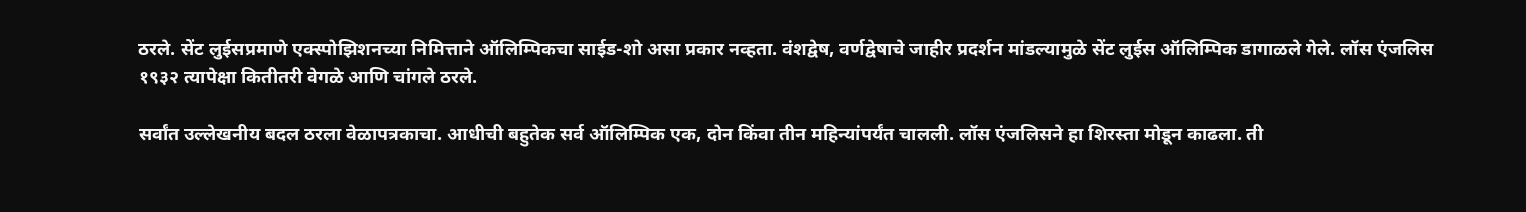ठरले. सेंट लुईसप्रमाणे एक्स्पोझिशनच्या निमित्ताने ऑलिम्पिकचा साईड-शो असा प्रकार नव्हता. वंशद्वेष, वर्णद्वेषाचे जाहीर प्रदर्शन मांडल्यामुळे सेंट लुईस ऑलिम्पिक डागाळले गेले. लॉस एंजलिस १९३२ त्यापेक्षा कितीतरी वेगळे आणि चांगले ठरले.

सर्वांत उल्लेखनीय बदल ठरला वेळापत्रकाचा. आधीची बहुतेक सर्व ऑलिम्पिक एक, दोन किंवा तीन महिन्यांपर्यंत चालली. लॉस एंजलिसने हा शिरस्ता मोडून काढला. ती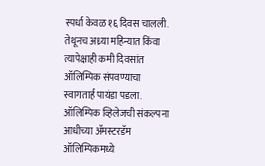स्पर्धा केवळ १६ दिवस चालली. तेथूनच अध्र्या महिन्यात किंवा त्यापेक्षाही कमी दिवसांत ऑलिम्पिक संपवण्याचा स्वागतार्ह पायंडा पडला. ऑलिम्पिक व्हिलेजची संकल्पना आधीच्या ॲमस्टरडॅम ऑलिम्पिकमध्ये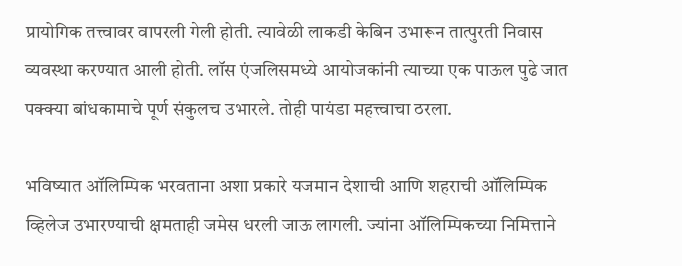प्रायोगिक तत्त्वावर वापरली गेली होती. त्यावेळी लाकडी केबिन उभारून तात्पुरती निवास व्यवस्था करण्यात आली होती. लॉस एंजलिसमध्ये आयोजकांनी त्याच्या एक पाऊल पुढे जात पक्क्या बांधकामाचे पूर्ण संकुलच उभारले. तोही पायंडा महत्त्वाचा ठरला.

भविष्यात ऑलिम्पिक भरवताना अशा प्रकारे यजमान देशाची आणि शहराची ऑलिम्पिक व्हिलेज उभारण्याची क्षमताही जमेस धरली जाऊ लागली. ज्यांना ऑलिम्पिकच्या निमित्ताने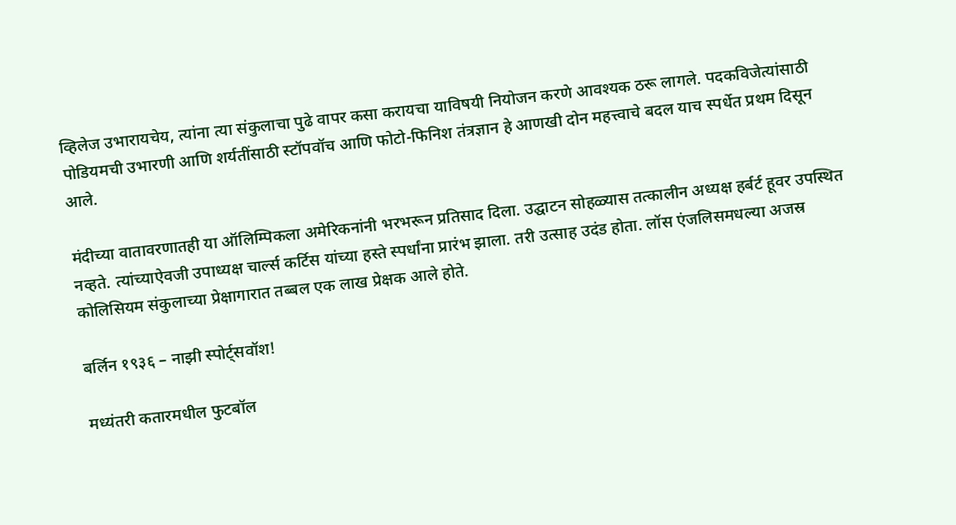व्हिलेज उभारायचेय, त्यांना त्या संकुलाचा पुढे वापर कसा करायचा याविषयी नियोजन करणे आवश्यक ठरू लागले. पदकविजेत्यांसाठी पोडियमची उभारणी आणि शर्यतींसाठी स्टॉपवॉच आणि फोटो-फिनिश तंत्रज्ञान हे आणखी दोन महत्त्वाचे बदल याच स्पर्धेत प्रथम दिसून आले.

मंदीच्या वातावरणातही या ऑलिम्पिकला अमेरिकनांनी भरभरून प्रतिसाद दिला. उद्घाटन सोहळ्यास तत्कालीन अध्यक्ष हर्बर्ट हूवर उपस्थित नव्हते. त्यांच्याऐवजी उपाध्यक्ष चार्ल्स कर्टिस यांच्या हस्ते स्पर्धांना प्रारंभ झाला. तरी उत्साह उदंड होता. लॉस एंजलिसमधल्या अजस्र कोलिसियम संकुलाच्या प्रेक्षागारात तब्बल एक लाख प्रेक्षक आले होते.

बर्लिन १९३६ – नाझी स्पोर्ट्सवॉश!

मध्यंतरी कतारमधील फुटबॉल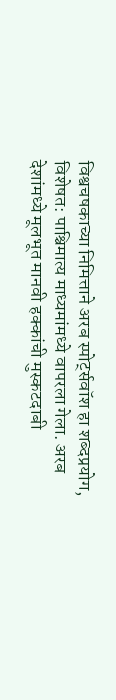विश्वचषकाच्या निमित्ताने अरब स्पोर्ट्सवॉश हा शब्दप्रयोग, विशेषत: पाश्चिमात्य माध्यमांमध्ये वापरला गेला. अरब देशांमध्ये मूलभूत मानवी हक्कांची मुस्कटदाबी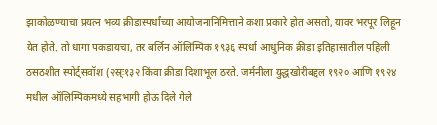झाकोळण्याचा प्रयत्न भव्य क्रीडास्पर्धांच्या आयोजनानिमित्ताने कशा प्रकारे होत असतो, यावर भरपूर लिहून येत होते. तो धागा पकडायचा, तर बर्लिन ऑलिम्पिक १९३६ स्पर्धा आधुनिक क्रीडा इतिहासातील पहिली ठसठशीत स्पोर्ट्सवॉश (२स्र्ः१३२ किंवा क्रीडा दिशाभूल ठरते. जर्मनीला युद्धखोरीबद्दल १९२० आणि १९२४ मधील ऑलिम्पिकमध्ये सहभागी होऊ दिले गेले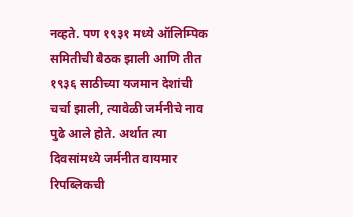नव्हते. पण १९३१ मध्ये ऑलिम्पिक समितीची बैठक झाली आणि तीत १९३६ साठीच्या यजमान देशांची चर्चा झाली, त्यावेळी जर्मनीचे नाव पुढे आले होते. अर्थात त्या दिवसांमध्ये जर्मनीत वायमार रिपब्लिकची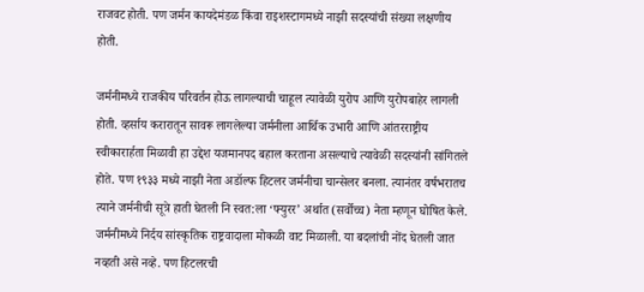राजवट होती. पण जर्मन कायदेमंडळ किंवा राइशस्टागमध्ये नाझी सदस्यांची संख्या लक्षणीय होती.

जर्मनीमध्ये राजकीय परिवर्तन होऊ लागल्याची चाहूल त्यावेळी युरोप आणि युरोपबाहेर लागली होती. व्हर्साय करारातून सावरू लागलेल्या जर्मनीला आर्थिक उभारी आणि आंतरराष्ट्रीय स्वीकारार्हता मिळावी हा उद्देश यजमानपद बहाल करताना असल्याचे त्यावेळी सदस्यांनी सांगितले होते. पण १९३३ मध्ये नाझी नेता अडॉल्फ हिटलर जर्मनीचा चान्सेलर बनला. त्यानंतर वर्षभरातच त्याने जर्मनीची सूत्रे हाती घेतली नि स्वत:ला ‘फ्युरर’ अर्थात (सर्वोच्च) नेता म्हणून घोषित केले. जर्मनीमध्ये निर्दय सांस्कृतिक राष्ट्रवादाला मोकळी वाट मिळाली. या बदलांची नोंद घेतली जात नव्हती असे नव्हे. पण हिटलरची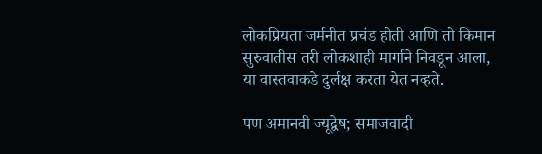लोकप्रियता जर्मनीत प्रचंड होती आणि तो किमान सुरुवातीस तरी लोकशाही मार्गाने निवडून आला, या वास्तवाकडे दुर्लक्ष करता येत नव्हते.

पण अमानवी ज्यूद्वेष; समाजवादी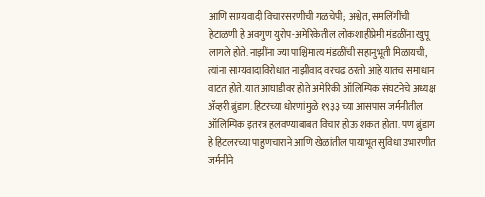आणि साम्यवादी विचारसरणीची गळचेपी; अश्वेत, समलिंगींची हेटाळणी हे अवगुण युरोप-अमेरिकेतील लोकशाहीप्रेमी मंडळींना खुपू लागले होते. नाझींना ज्या पाश्चिमात्य मंडळींची सहानुभूती मिळायची, त्यांना साम्यवादाविरोधात नाझीवाद वरचढ ठरतो आहे यातच समाधान वाटत होते. यात आघाडीवर होते अमेरिकी ऑलिम्पिक संघटनेचे अध्यक्ष ॲव्हरी ब्रुंडाग. हिटरच्या धोरणांमुळे १९३३ च्या आसपास जर्मनीतील ऑलिम्पिक इतरत्र हलवण्याबाबत विचार होऊ शकत होता. पण ब्रुंडाग हे हिटलरच्या पाहुणचाराने आणि खेळांतील पायाभूत सुविधा उभारणीत जर्मनीने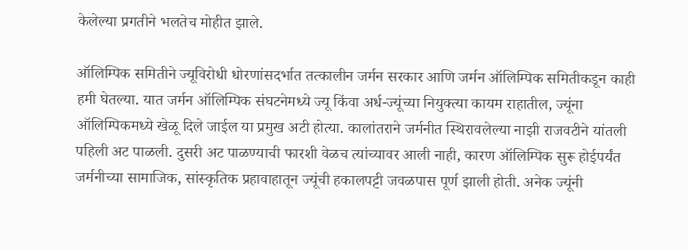केलेल्या प्रगतीने भलतेच मोहीत झाले.

ऑलिम्पिक समितीने ज्यूविरोधी धोरणांसदर्भात तत्कालीन जर्मन सरकार आणि जर्मन ऑलिम्पिक समितीकडून काही हमी घेतल्या. यात जर्मन ऑलिम्पिक संघटनेमध्ये ज्यू किंवा अर्ध-ज्यूंच्या नियुक्त्या कायम राहातील, ज्यूंना ऑलिम्पिकमध्ये खेळू दिले जाईल या प्रमुख अटी होत्या. कालांतराने जर्मनीत स्थिरावलेल्या नाझी राजवटीने यांतली पहिली अट पाळली. दुसरी अट पाळण्याची फारशी वेळच त्यांच्यावर आली नाही, कारण ऑलिम्पिक सुरू होईपर्यंत जर्मनीच्या सामाजिक, सांस्कृतिक प्रहावाहातून ज्यूंची हकालपट्टी जवळपास पूर्ण झाली होती. अनेक ज्यूंनी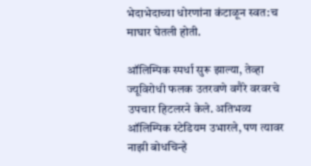भेदाभेदाच्या धोरणांना कंटाळून स्वत:च माघार घेतली होती.

ऑलिम्पिक स्पर्धा सुरू झाल्या, तेव्हा ज्यूविरोधी फलक उतरवणे वगैरे वरवरचे उपचार हिटलरने केले. अतिभव्य ऑलिम्पिक स्टेडियम उभारले, पण त्यावर नाझी बोधचिन्हे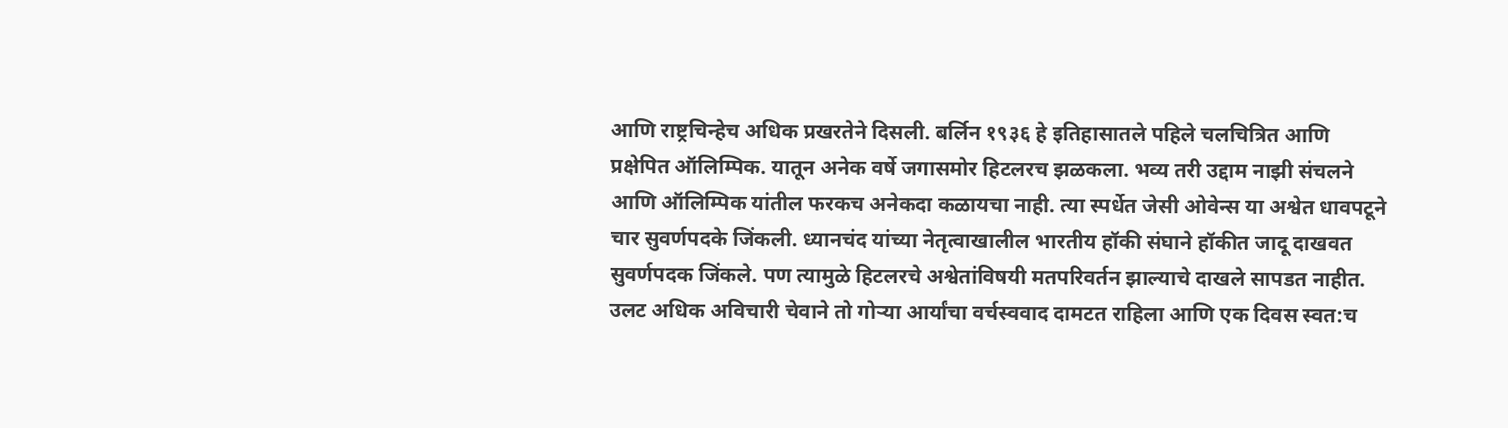आणि राष्ट्रचिन्हेच अधिक प्रखरतेने दिसली. बर्लिन १९३६ हे इतिहासातले पहिले चलचित्रित आणि प्रक्षेपित ऑलिम्पिक. यातून अनेक वर्षे जगासमोर हिटलरच झळकला. भव्य तरी उद्दाम नाझी संचलने आणि ऑलिम्पिक यांतील फरकच अनेकदा कळायचा नाही. त्या स्पर्धेत जेसी ओवेन्स या अश्वेत धावपटूने चार सुवर्णपदके जिंकली. ध्यानचंद यांच्या नेतृत्वाखालील भारतीय हॉकी संघाने हॉकीत जादू दाखवत सुवर्णपदक जिंकले. पण त्यामुळे हिटलरचे अश्वेतांविषयी मतपरिवर्तन झाल्याचे दाखले सापडत नाहीत. उलट अधिक अविचारी चेवाने तो गोर्‍या आर्यांचा वर्चस्ववाद दामटत राहिला आणि एक दिवस स्वत:च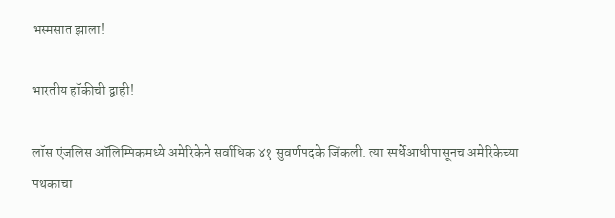भस्मसात झाला!

भारतीय हॉकीची द्वाही!

लॉस एंजलिस ऑलिम्पिकमध्ये अमेरिकेने सर्वाधिक ४१ सुवर्णपदके जिंकली. त्या स्पर्धेआधीपासूनच अमेरिकेच्या पथकाचा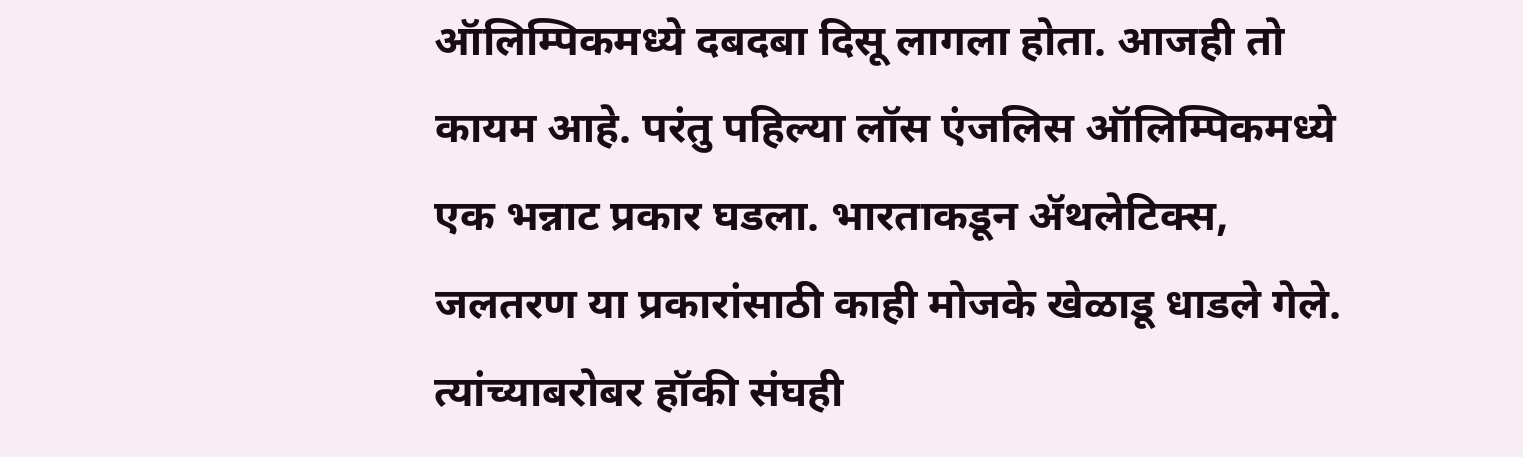ऑलिम्पिकमध्ये दबदबा दिसू लागला होता. आजही तो कायम आहे. परंतु पहिल्या लॉस एंजलिस ऑलिम्पिकमध्ये एक भन्नाट प्रकार घडला. भारताकडून ॲथलेटिक्स, जलतरण या प्रकारांसाठी काही मोजके खेळाडू धाडले गेले. त्यांच्याबरोबर हॉकी संघही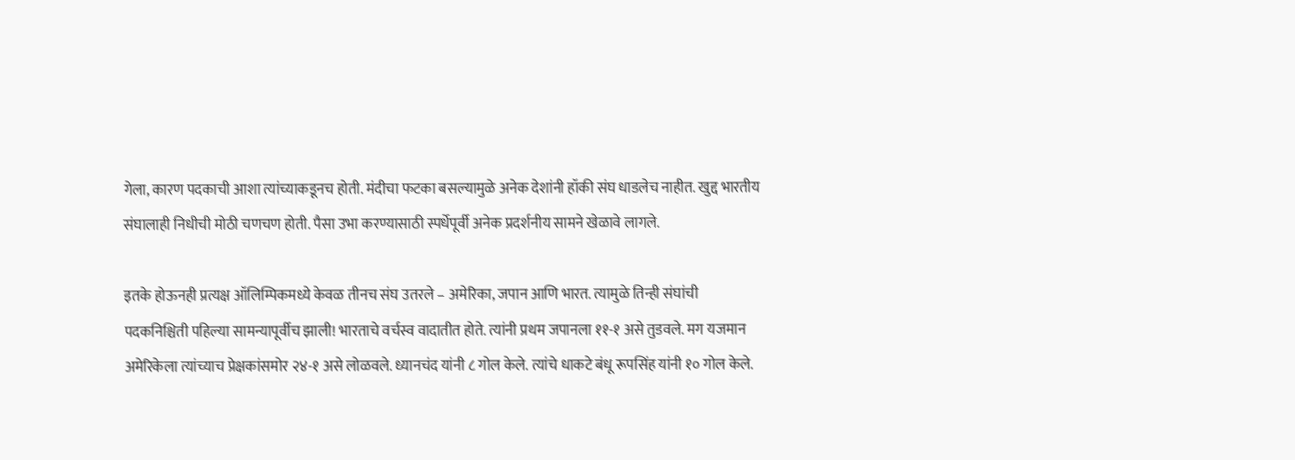गेला, कारण पदकाची आशा त्यांच्याकडूनच होती. मंदीचा फटका बसल्यामुळे अनेक देशांनी हॉकी संघ धाडलेच नाहीत. खुद्द भारतीय संघालाही निधीची मोठी चणचण होती. पैसा उभा करण्यासाठी स्पर्धेपूर्वी अनेक प्रदर्शनीय सामने खेळावे लागले.

इतके होऊनही प्रत्यक्ष ऑलिम्पिकमध्ये केवळ तीनच संघ उतरले – अमेरिका, जपान आणि भारत. त्यामुळे तिन्ही संघांची पदकनिश्चिती पहिल्या सामन्यापूर्वीच झाली! भारताचे वर्चस्व वादातीत होते. त्यांनी प्रथम जपानला ११-१ असे तुडवले. मग यजमान अमेरिकेला त्यांच्याच प्रेक्षकांसमोर २४-१ असे लोळवले. ध्यानचंद यांनी ८ गोल केले. त्यांचे धाकटे बंधू रूपसिंह यांनी १० गोल केले.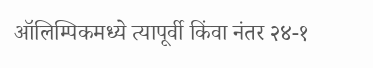ऑलिम्पिकमध्ये त्यापूर्वी किंवा नंतर २४-१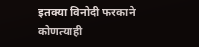इतक्या विनोदी फरकाने कोणत्याही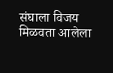संघाला विजय मिळवता आलेला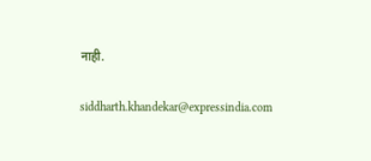नाही.

siddharth.khandekar@expressindia.com